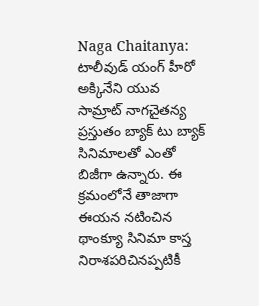Naga Chaitanya: టాలీవుడ్ యంగ్ హీరో అక్కినేని యువ సామ్రాట్ నాగచైతన్య ప్రస్తుతం బ్యాక్ టు బ్యాక్ సినిమాలతో ఎంతో బిజీగా ఉన్నారు. ఈ క్రమంలోనే తాజాగా ఈయన నటించిన థాంక్యూ సినిమా కాస్త నిరాశపరిచినప్పటికీ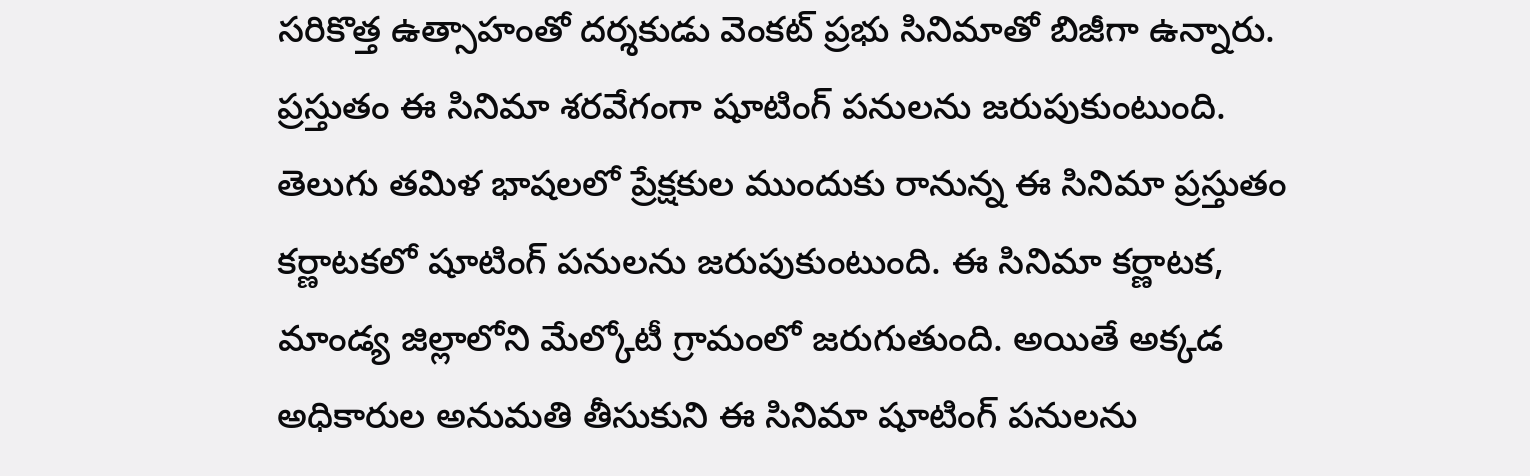సరికొత్త ఉత్సాహంతో దర్శకుడు వెంకట్ ప్రభు సినిమాతో బిజీగా ఉన్నారు. ప్రస్తుతం ఈ సినిమా శరవేగంగా షూటింగ్ పనులను జరుపుకుంటుంది.
తెలుగు తమిళ భాషలలో ప్రేక్షకుల ముందుకు రానున్న ఈ సినిమా ప్రస్తుతం కర్ణాటకలో షూటింగ్ పనులను జరుపుకుంటుంది. ఈ సినిమా కర్ణాటక, మాండ్య జిల్లాలోని మేల్కోటీ గ్రామంలో జరుగుతుంది. అయితే అక్కడ అధికారుల అనుమతి తీసుకుని ఈ సినిమా షూటింగ్ పనులను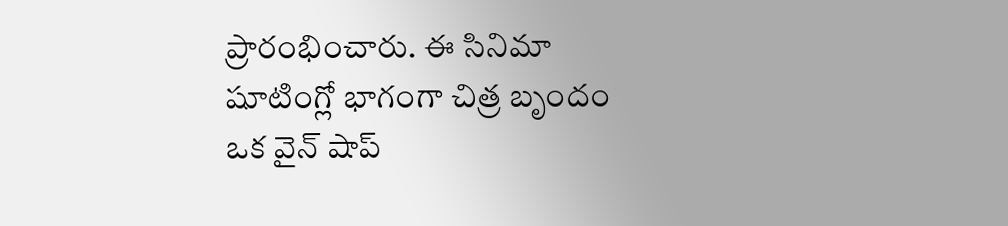ప్రారంభించారు. ఈ సినిమా షూటింగ్లో భాగంగా చిత్ర బృందం ఒక వైన్ షాప్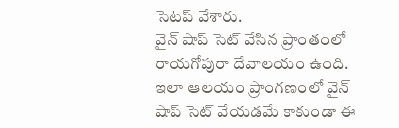సెటప్ వేశారు.
వైన్ షాప్ సెట్ వేసిన ప్రాంతంలో రాయగోపురా దేవాలయం ఉంది. ఇలా ఆలయం ప్రాంగణంలో వైన్ షాప్ సెట్ వేయడమే కాకుండా ఈ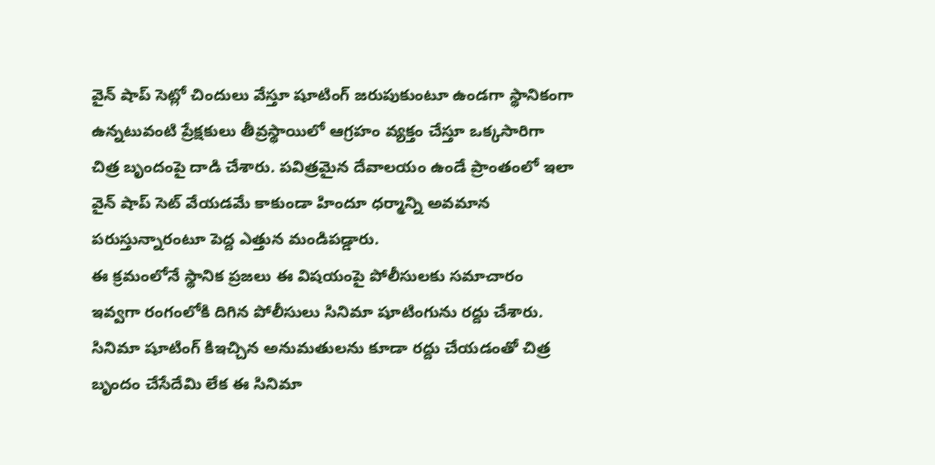వైన్ షాప్ సెట్లో చిందులు వేస్తూ షూటింగ్ జరుపుకుంటూ ఉండగా స్థానికంగా ఉన్నటువంటి ప్రేక్షకులు తీవ్రస్థాయిలో ఆగ్రహం వ్యక్తం చేస్తూ ఒక్కసారిగా చిత్ర బృందంపై దాడి చేశారు. పవిత్రమైన దేవాలయం ఉండే ప్రాంతంలో ఇలా వైన్ షాప్ సెట్ వేయడమే కాకుండా హిందూ ధర్మాన్ని అవమాన పరుస్తున్నారంటూ పెద్ద ఎత్తున మండిపడ్డారు.
ఈ క్రమంలోనే స్థానిక ప్రజలు ఈ విషయంపై పోలీసులకు సమాచారం ఇవ్వగా రంగంలోకి దిగిన పోలీసులు సినిమా షూటింగును రద్దు చేశారు. సినిమా షూటింగ్ కిఇచ్చిన అనుమతులను కూడా రద్దు చేయడంతో చిత్ర బృందం చేసేదేమి లేక ఈ సినిమా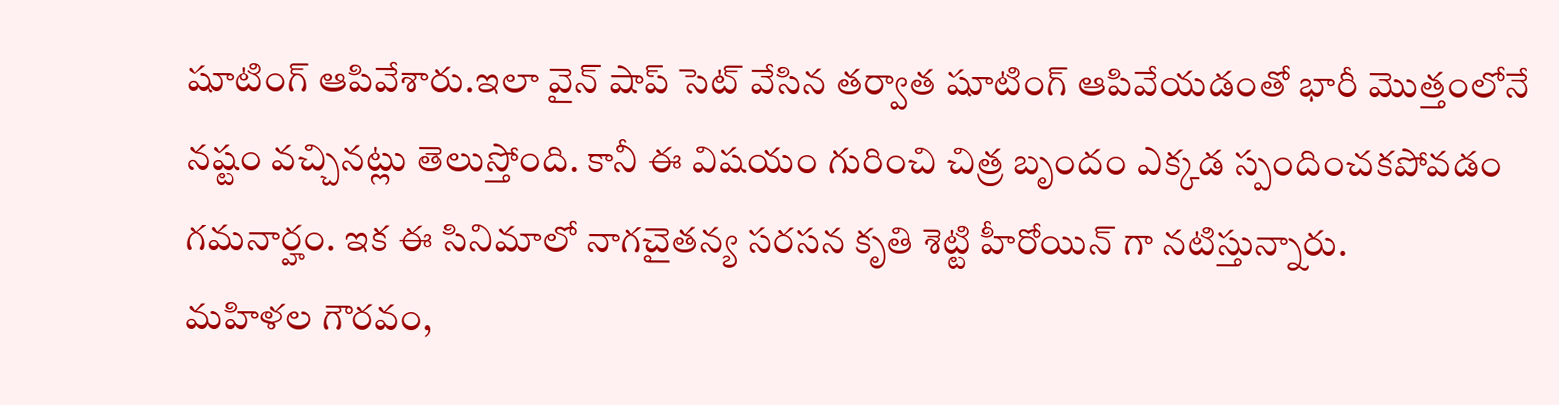షూటింగ్ ఆపివేశారు.ఇలా వైన్ షాప్ సెట్ వేసిన తర్వాత షూటింగ్ ఆపివేయడంతో భారీ మొత్తంలోనే నష్టం వచ్చినట్లు తెలుస్తోంది. కానీ ఈ విషయం గురించి చిత్ర బృందం ఎక్కడ స్పందించకపోవడం గమనార్హం. ఇక ఈ సినిమాలో నాగచైతన్య సరసన కృతి శెట్టి హీరోయిన్ గా నటిస్తున్నారు.
మహిళల గౌరవం,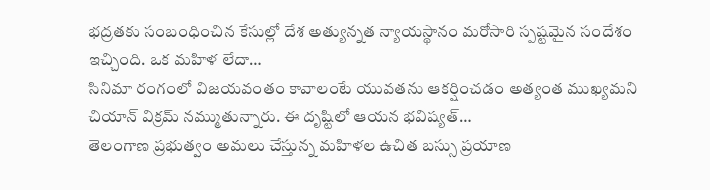భద్రతకు సంబంధించిన కేసుల్లో దేశ అత్యున్నత న్యాయస్థానం మరోసారి స్పష్టమైన సందేశం ఇచ్చింది. ఒక మహిళ లేదా…
సినిమా రంగంలో విజయవంతం కావాలంటే యువతను ఆకర్షించడం అత్యంత ముఖ్యమని చియాన్ విక్రమ్ నమ్ముతున్నారు. ఈ దృష్టిలో ఆయన భవిష్యత్…
తెలంగాణ ప్రభుత్వం అమలు చేస్తున్న మహిళల ఉచిత బస్సు ప్రయాణ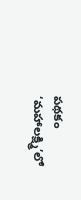పథకం ‘మహాలక్ష్మి’లో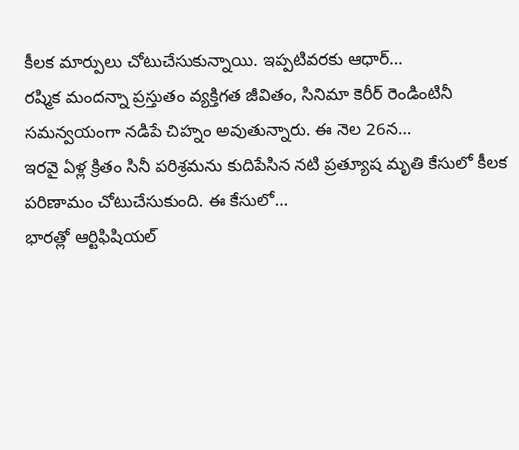కీలక మార్పులు చోటుచేసుకున్నాయి. ఇప్పటివరకు ఆధార్…
రష్మిక మందన్నా ప్రస్తుతం వ్యక్తిగత జీవితం, సినిమా కెరీర్ రెండింటినీ సమన్వయంగా నడిపే చిహ్నం అవుతున్నారు. ఈ నెల 26న…
ఇరవై ఏళ్ల క్రితం సినీ పరిశ్రమను కుదిపేసిన నటి ప్రత్యూష మృతి కేసులో కీలక పరిణామం చోటుచేసుకుంది. ఈ కేసులో…
భారత్లో ఆర్టిఫిషియల్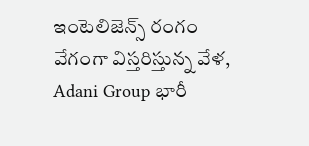ఇంటెలిజెన్స్ రంగం వేగంగా విస్తరిస్తున్న వేళ, Adani Group భారీ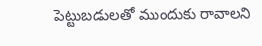పెట్టుబడులతో ముందుకు రావాలని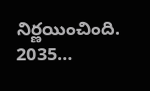నిర్ణయించింది. 2035…